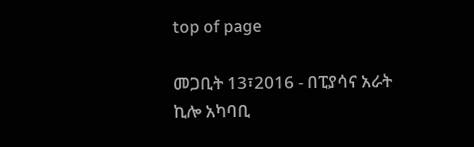top of page

መጋቢት 13፣2016 - በፒያሳና አራት ኪሎ አካባቢ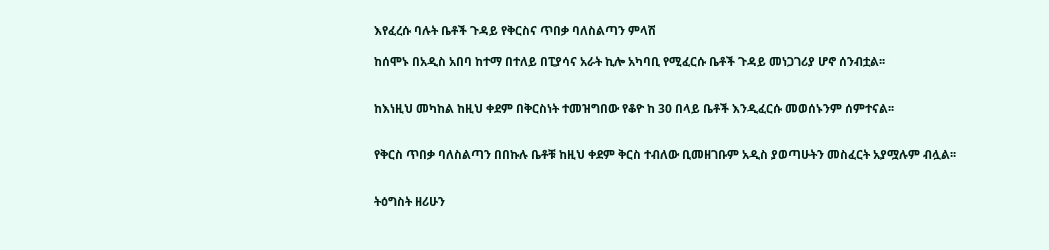እየፈረሱ ባሉት ቤቶች ጉዳይ የቅርስና ጥበቃ ባለስልጣን ምላሽ

ከሰሞኑ በአዲስ አበባ ከተማ በተለይ በፒያሳና አራት ኪሎ አካባቢ የሚፈርሱ ቤቶች ጉዳይ መነጋገሪያ ሆኖ ሰንብቷል፡፡


ከእነዚህ መካከል ከዚህ ቀደም በቅርስነት ተመዝግበው የቆዮ ከ 30 በላይ ቤቶች እንዲፈርሱ መወሰኑንም ሰምተናል፡፡


የቅርስ ጥበቃ ባለስልጣን በበኩሉ ቤቶቹ ከዚህ ቀደም ቅርስ ተብለው ቢመዘገቡም አዲስ ያወጣሁትን መስፈርት አያሟሉም ብሏል፡፡


ትዕግስት ዘሪሁን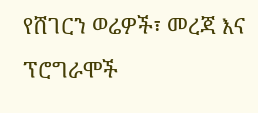የሸገርን ወሬዎች፣ መረጃ እና ፕሮግራሞች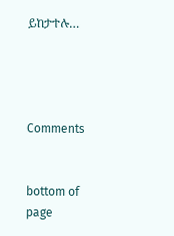ይከታተሉ…




Comments


bottom of page